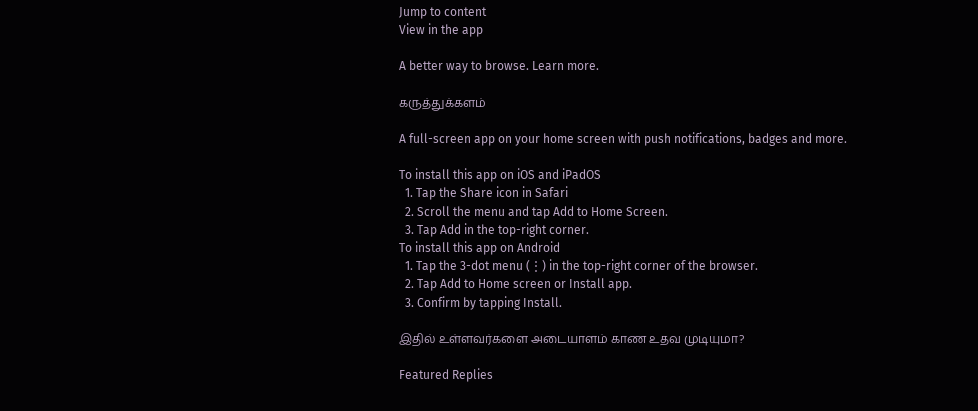Jump to content
View in the app

A better way to browse. Learn more.

கருத்துக்களம்

A full-screen app on your home screen with push notifications, badges and more.

To install this app on iOS and iPadOS
  1. Tap the Share icon in Safari
  2. Scroll the menu and tap Add to Home Screen.
  3. Tap Add in the top-right corner.
To install this app on Android
  1. Tap the 3-dot menu (⋮) in the top-right corner of the browser.
  2. Tap Add to Home screen or Install app.
  3. Confirm by tapping Install.

இதில் உள்ளவர்களை அடையாளம் காண உதவ முடியுமா?

Featured Replies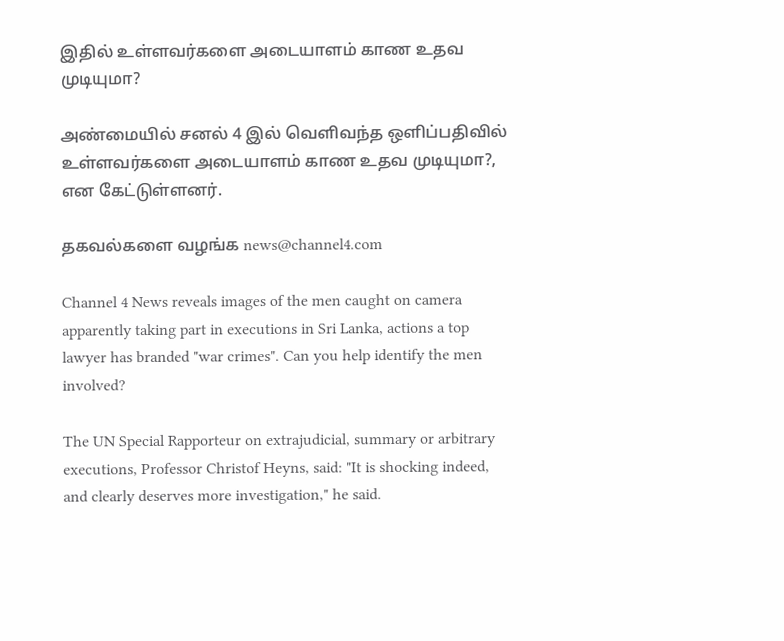இதில் உள்ளவர்களை அடையாளம் காண உதவ முடியுமா?

அண்மையில் சனல் 4 இல் வெளிவந்த ஒளிப்பதிவில் உள்ளவர்களை அடையாளம் காண உதவ முடியுமா?, என கேட்டுள்ளனர்.

தகவல்களை வழங்க news@channel4.com

Channel 4 News reveals images of the men caught on camera apparently taking part in executions in Sri Lanka, actions a top lawyer has branded "war crimes". Can you help identify the men involved?

The UN Special Rapporteur on extrajudicial, summary or arbitrary executions, Professor Christof Heyns, said: "It is shocking indeed, and clearly deserves more investigation," he said.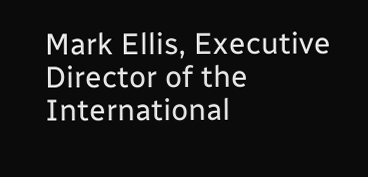Mark Ellis, Executive Director of the International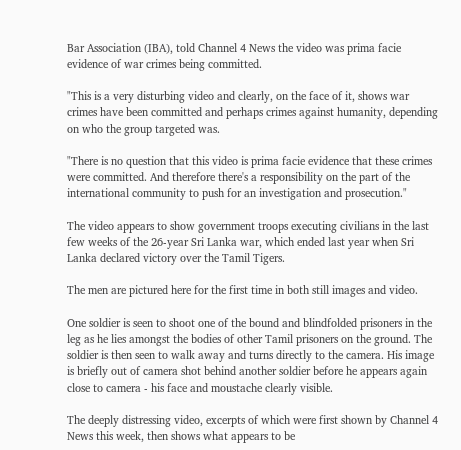Bar Association (IBA), told Channel 4 News the video was prima facie evidence of war crimes being committed.

"This is a very disturbing video and clearly, on the face of it, shows war crimes have been committed and perhaps crimes against humanity, depending on who the group targeted was.

"There is no question that this video is prima facie evidence that these crimes were committed. And therefore there's a responsibility on the part of the international community to push for an investigation and prosecution."

The video appears to show government troops executing civilians in the last few weeks of the 26-year Sri Lanka war, which ended last year when Sri Lanka declared victory over the Tamil Tigers.

The men are pictured here for the first time in both still images and video.

One soldier is seen to shoot one of the bound and blindfolded prisoners in the leg as he lies amongst the bodies of other Tamil prisoners on the ground. The soldier is then seen to walk away and turns directly to the camera. His image is briefly out of camera shot behind another soldier before he appears again close to camera - his face and moustache clearly visible.

The deeply distressing video, excerpts of which were first shown by Channel 4 News this week, then shows what appears to be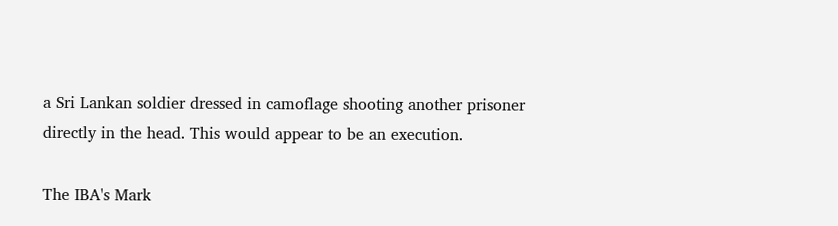a Sri Lankan soldier dressed in camoflage shooting another prisoner directly in the head. This would appear to be an execution.

The IBA's Mark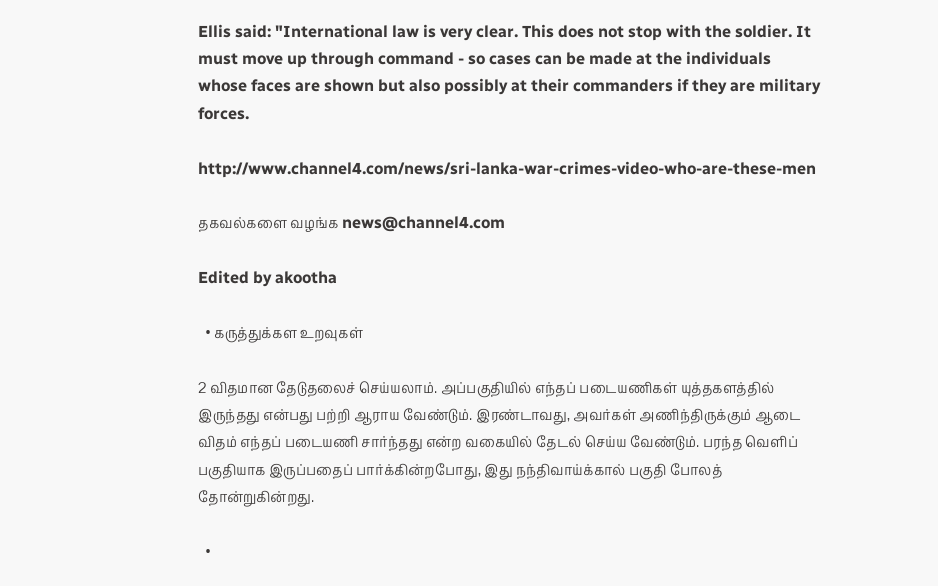Ellis said: "International law is very clear. This does not stop with the soldier. It must move up through command - so cases can be made at the individuals whose faces are shown but also possibly at their commanders if they are military forces.

http://www.channel4.com/news/sri-lanka-war-crimes-video-who-are-these-men

தகவல்களை வழங்க news@channel4.com

Edited by akootha

  • கருத்துக்கள உறவுகள்

2 விதமான தேடுதலைச் செய்யலாம். அப்பகுதியில் எந்தப் படையணிகள் யுத்தகளத்தில் இருந்தது என்பது பற்றி ஆராய வேண்டும். இரண்டாவது, அவர்கள் அணிந்திருக்கும் ஆடை விதம் எந்தப் படையணி சார்ந்தது என்ற வகையில் தேடல் செய்ய வேண்டும். பரந்த வெளிப் பகுதியாக இருப்பதைப் பார்க்கின்றபோது, இது நந்திவாய்க்கால் பகுதி போலத் தோன்றுகின்றது.

  •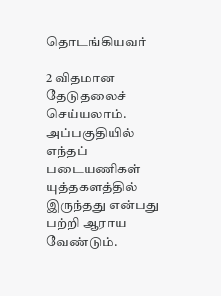தொடங்கியவர்

2 விதமான தேடுதலைச் செய்யலாம். அப்பகுதியில் எந்தப் படையணிகள் யுத்தகளத்தில் இருந்தது என்பது பற்றி ஆராய வேண்டும்.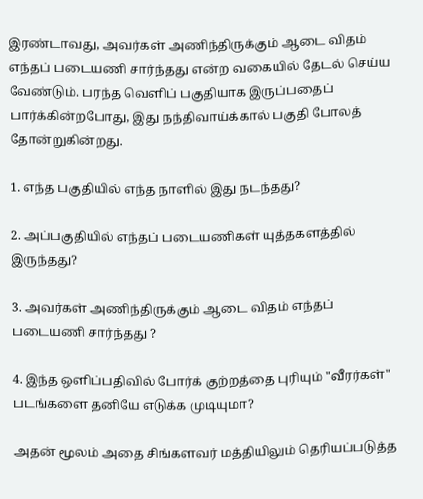இரண்டாவது, அவர்கள் அணிந்திருக்கும் ஆடை விதம் எந்தப் படையணி சார்ந்தது என்ற வகையில் தேடல் செய்ய வேண்டும். பரந்த வெளிப் பகுதியாக இருப்பதைப் பார்க்கின்றபோது, இது நந்திவாய்க்கால் பகுதி போலத் தோன்றுகின்றது.

1. எந்த பகுதியில் எந்த நாளில் இது நடந்தது?

2. அப்பகுதியில் எந்தப் படையணிகள் யுத்தகளத்தில் இருந்தது?

3. அவர்கள் அணிந்திருக்கும் ஆடை விதம் எந்தப் படையணி சார்ந்தது ?

4. இந்த ஒளிப்பதிவில் போர்க் குற்றத்தை புரியும் "வீரர்கள்" படங்களை தனியே எடுக்க முடியுமா?

அதன் மூலம் அதை சிங்களவர் மத்தியிலும் தெரியப்படுத்த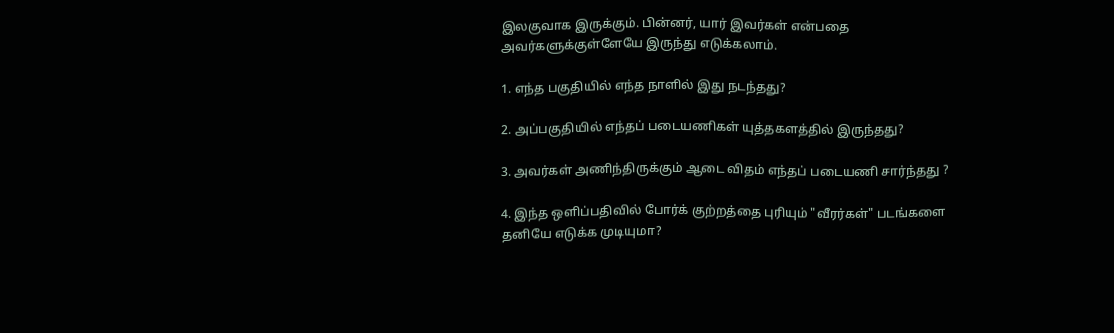இலகுவாக இருக்கும். பின்னர், யார் இவர்கள் என்பதை அவர்களுக்குள்ளேயே இருந்து எடுக்கலாம்.

1. எந்த பகுதியில் எந்த நாளில் இது நடந்தது?

2. அப்பகுதியில் எந்தப் படையணிகள் யுத்தகளத்தில் இருந்தது?

3. அவர்கள் அணிந்திருக்கும் ஆடை விதம் எந்தப் படையணி சார்ந்தது ?

4. இந்த ஒளிப்பதிவில் போர்க் குற்றத்தை புரியும் "வீரர்கள்" படங்களை தனியே எடுக்க முடியுமா?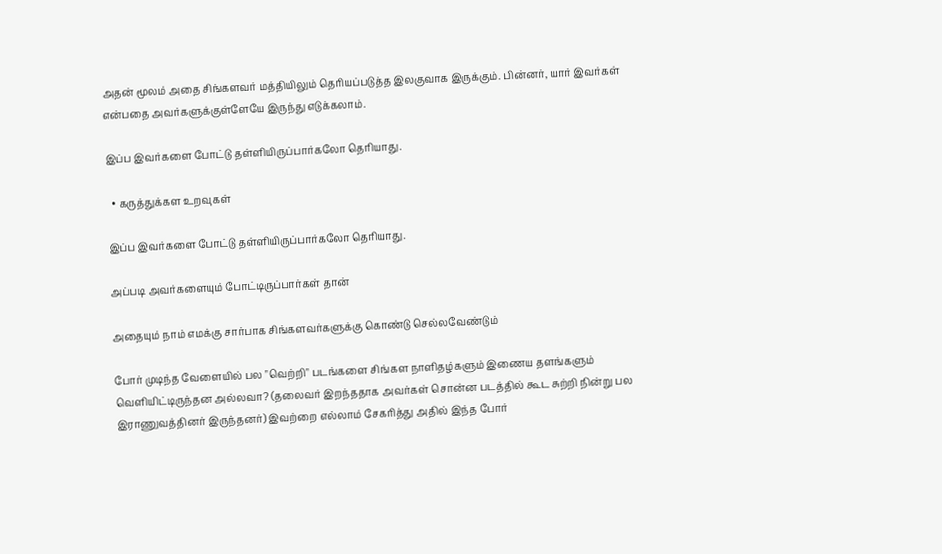அதன் மூலம் அதை சிங்களவர் மத்தியிலும் தெரியப்படுத்த இலகுவாக இருக்கும். பின்னர், யார் இவர்கள் என்பதை அவர்களுக்குள்ளேயே இருந்து எடுக்கலாம்.

இப்ப இவர்களை போட்டு தள்ளியிருப்பார்கலோ தெரியாது.

  • கருத்துக்கள உறவுகள்

இப்ப இவர்களை போட்டு தள்ளியிருப்பார்கலோ தெரியாது.

அப்படி அவர்களையும் போட்டிருப்பார்கள் தான்

அதையும் நாம் எமக்கு சார்பாக சிங்களவர்களுக்கு கொண்டு செல்லவேண்டும்

போர் முடிந்த வேளையில் பல "வெற்றி" படங்களை சிங்கள நாளிதழ்களும் இணைய தளங்களும் வெளியிட்டிருந்தன அல்லவா? (தலைவர் இறந்ததாக அவர்கள் சொன்ன படத்தில் கூட சுற்றி நின்று பல இராணுவத்தினர் இருந்தனர்) இவற்றை எல்லாம் சேகரித்து அதில் இந்த போர்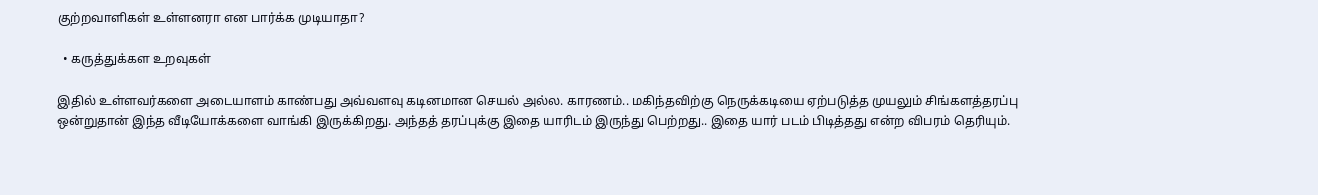குற்றவாளிகள் உள்ளனரா என பார்க்க முடியாதா?

  • கருத்துக்கள உறவுகள்

இதில் உள்ளவர்களை அடையாளம் காண்பது அவ்வளவு கடினமான செயல் அல்ல. காரணம்.. மகிந்தவிற்கு நெருக்கடியை ஏற்படுத்த முயலும் சிங்களத்தரப்பு ஒன்றுதான் இந்த வீடியோக்களை வாங்கி இருக்கிறது. அந்தத் தரப்புக்கு இதை யாரிடம் இருந்து பெற்றது.. இதை யார் படம் பிடித்தது என்ற விபரம் தெரியும்.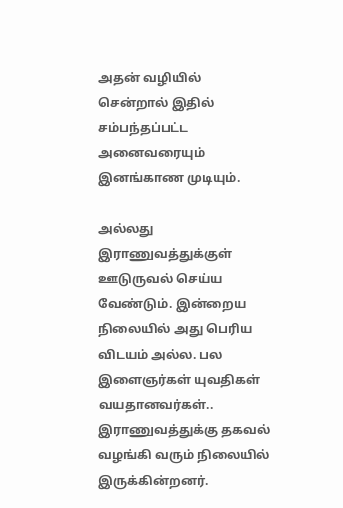அதன் வழியில் சென்றால் இதில் சம்பந்தப்பட்ட அனைவரையும் இனங்காண முடியும்.

அல்லது இராணுவத்துக்குள் ஊடுருவல் செய்ய வேண்டும். இன்றைய நிலையில் அது பெரிய விடயம் அல்ல. பல இளைஞர்கள் யுவதிகள் வயதானவர்கள்.. இராணுவத்துக்கு தகவல் வழங்கி வரும் நிலையில் இருக்கின்றனர்.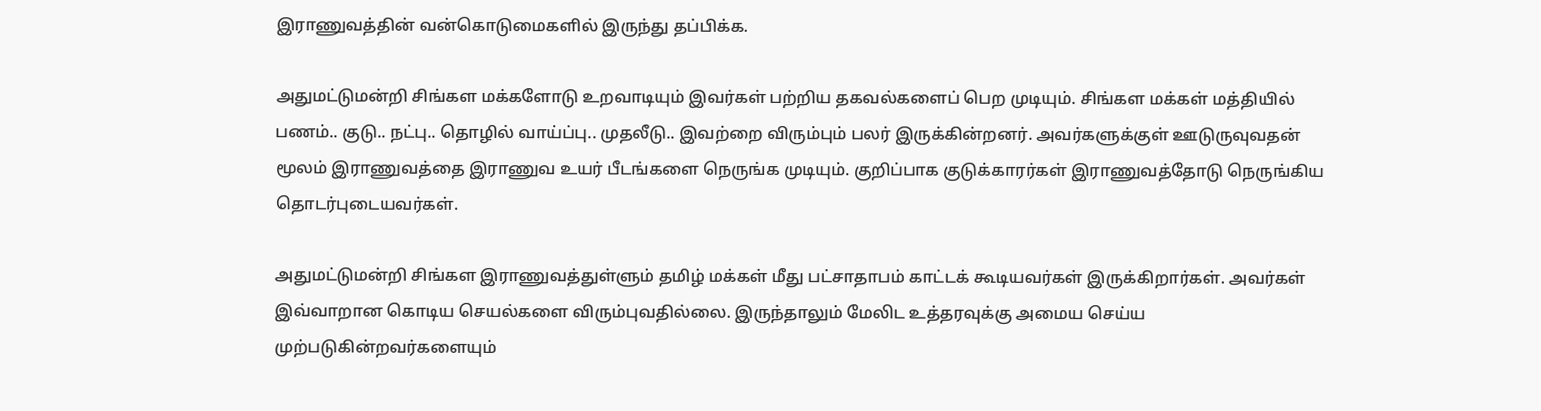இராணுவத்தின் வன்கொடுமைகளில் இருந்து தப்பிக்க.

அதுமட்டுமன்றி சிங்கள மக்களோடு உறவாடியும் இவர்கள் பற்றிய தகவல்களைப் பெற முடியும். சிங்கள மக்கள் மத்தியில் பணம்.. குடு.. நட்பு.. தொழில் வாய்ப்பு.. முதலீடு.. இவற்றை விரும்பும் பலர் இருக்கின்றனர். அவர்களுக்குள் ஊடுருவுவதன் மூலம் இராணுவத்தை இராணுவ உயர் பீடங்களை நெருங்க முடியும். குறிப்பாக குடுக்காரர்கள் இராணுவத்தோடு நெருங்கிய தொடர்புடையவர்கள்.

அதுமட்டுமன்றி சிங்கள இராணுவத்துள்ளும் தமிழ் மக்கள் மீது பட்சாதாபம் காட்டக் கூடியவர்கள் இருக்கிறார்கள். அவர்கள் இவ்வாறான கொடிய செயல்களை விரும்புவதில்லை. இருந்தாலும் மேலிட உத்தரவுக்கு அமைய செய்ய முற்படுகின்றவர்களையும்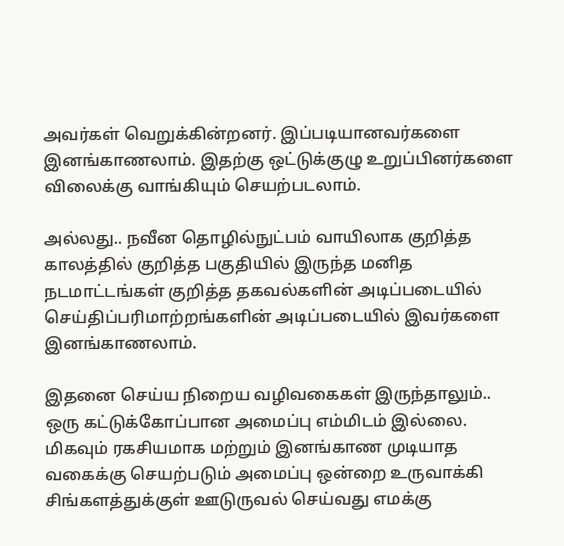அவர்கள் வெறுக்கின்றனர். இப்படியானவர்களை இனங்காணலாம். இதற்கு ஒட்டுக்குழு உறுப்பினர்களை விலைக்கு வாங்கியும் செயற்படலாம்.

அல்லது.. நவீன தொழில்நுட்பம் வாயிலாக குறித்த காலத்தில் குறித்த பகுதியில் இருந்த மனித நடமாட்டங்கள் குறித்த தகவல்களின் அடிப்படையில் செய்திப்பரிமாற்றங்களின் அடிப்படையில் இவர்களை இனங்காணலாம்.

இதனை செய்ய நிறைய வழிவகைகள் இருந்தாலும்.. ஒரு கட்டுக்கோப்பான அமைப்பு எம்மிடம் இல்லை. மிகவும் ரகசியமாக மற்றும் இனங்காண முடியாத வகைக்கு செயற்படும் அமைப்பு ஒன்றை உருவாக்கி சிங்களத்துக்குள் ஊடுருவல் செய்வது எமக்கு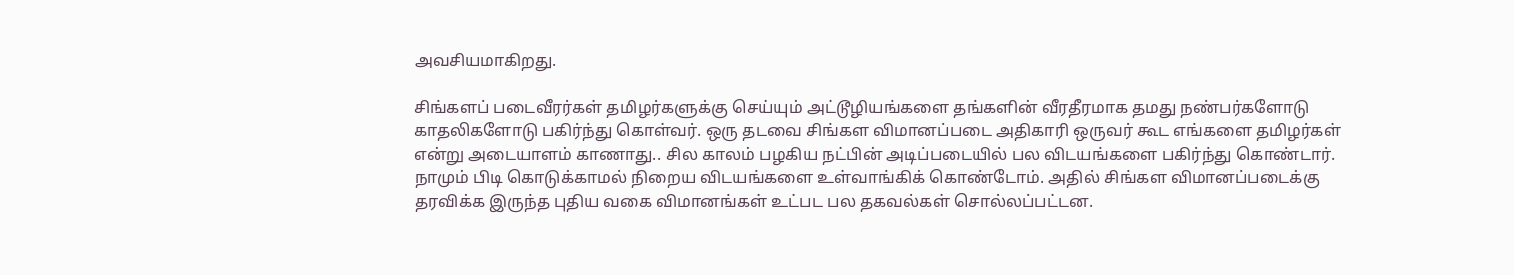அவசியமாகிறது.

சிங்களப் படைவீரர்கள் தமிழர்களுக்கு செய்யும் அட்டூழியங்களை தங்களின் வீரதீரமாக தமது நண்பர்களோடு காதலிகளோடு பகிர்ந்து கொள்வர். ஒரு தடவை சிங்கள விமானப்படை அதிகாரி ஒருவர் கூட எங்களை தமிழர்கள் என்று அடையாளம் காணாது.. சில காலம் பழகிய நட்பின் அடிப்படையில் பல விடயங்களை பகிர்ந்து கொண்டார். நாமும் பிடி கொடுக்காமல் நிறைய விடயங்களை உள்வாங்கிக் கொண்டோம். அதில் சிங்கள விமானப்படைக்கு தரவிக்க இருந்த புதிய வகை விமானங்கள் உட்பட பல தகவல்கள் சொல்லப்பட்டன.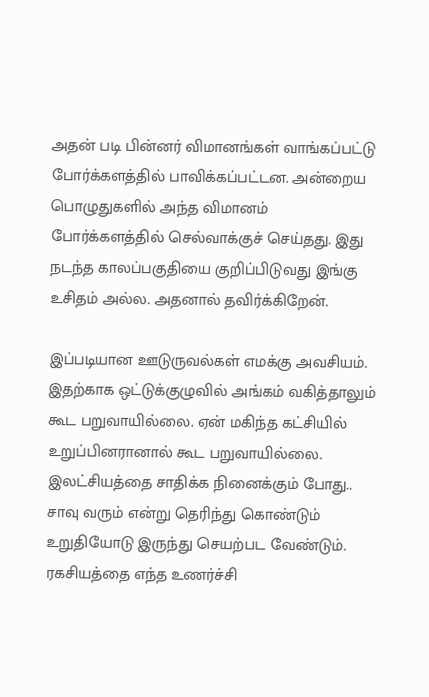அதன் படி பின்னர் விமானங்கள் வாங்கப்பட்டு போர்க்களத்தில் பாவிக்கப்பட்டன. அன்றைய பொழுதுகளில் அந்த விமானம் போர்க்களத்தில் செல்வாக்குச் செய்தது. இது நடந்த காலப்பகுதியை குறிப்பிடுவது இங்கு உசிதம் அல்ல. அதனால் தவிர்க்கிறேன்.

இப்படியான ஊடுருவல்கள் எமக்கு அவசியம். இதற்காக ஒட்டுக்குழுவில் அங்கம் வகித்தாலும் கூட பறுவாயில்லை. ஏன் மகிந்த கட்சியில் உறுப்பினரானால் கூட பறுவாயில்லை. இலட்சியத்தை சாதிக்க நினைக்கும் போது.. சாவு வரும் என்று தெரிந்து கொண்டும் உறுதியோடு இருந்து செயற்பட வேண்டும். ரகசியத்தை எந்த உணர்ச்சி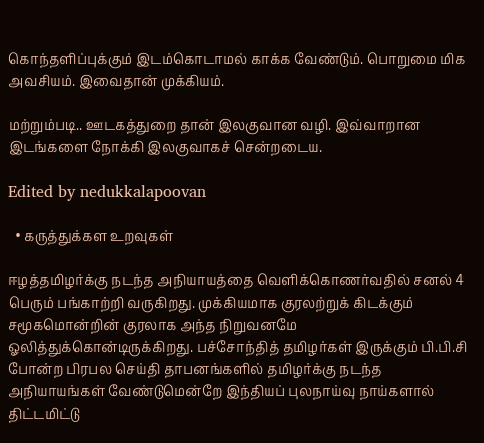கொந்தளிப்புக்கும் இடம்கொடாமல் காக்க வேண்டும். பொறுமை மிக அவசியம். இவைதான் முக்கியம்.

மற்றும்படி.. ஊடகத்துறை தான் இலகுவான வழி. இவ்வாறான இடங்களை நோக்கி இலகுவாகச் சென்றடைய.

Edited by nedukkalapoovan

  • கருத்துக்கள உறவுகள்

ஈழத்தமிழர்க்கு நடந்த அநியாயத்தை வெளிக்கொணர்வதில் சனல் 4 பெரும் பங்காற்றி வருகிறது. முக்கியமாக குரலற்றுக் கிடக்கும் சமூகமொன்றின் குரலாக அந்த நிறுவனமே ஓலித்துக்கொன்டிருக்கிறது. பச்சோந்தித் தமிழர்கள் இருக்கும் பி.பி.சி போன்ற பிரபல செய்தி தாபனங்களில் தமிழர்க்கு நடந்த அநியாயங்கள் வேண்டுமென்றே இந்தியப் புலநாய்வு நாய்களால் திட்டமிட்டு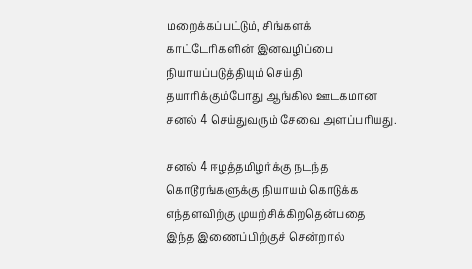மறைக்கப்பட்டும், சிங்களக் காட்டேரிகளின் இனவழிப்பை நியாயப்படுத்தியும் செய்தி தயாரிக்கும்போது ஆங்கில ஊடகமான சனல் 4 செய்துவரும் சேவை அளப்பரியது.

சனல் 4 ஈழத்தமிழர்க்கு நடந்த கொடூரங்களுக்கு நியாயம் கொடுக்க எந்தளவிற்கு முயற்சிக்கிறதென்பதை இந்த இணைப்பிற்குச் சென்றால்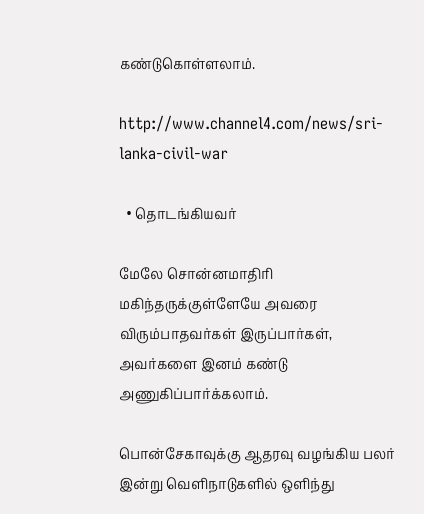கண்டுகொள்ளலாம்.

http://www.channel4.com/news/sri-lanka-civil-war

  • தொடங்கியவர்

மேலே சொன்னமாதிரி மகிந்தருக்குள்ளேயே அவரை விரும்பாதவர்கள் இருப்பார்கள், அவர்களை இனம் கண்டு அணுகிப்பார்க்கலாம்.

பொன்சேகாவுக்கு ஆதரவு வழங்கிய பலர் இன்று வெளிநாடுகளில் ஒளிந்து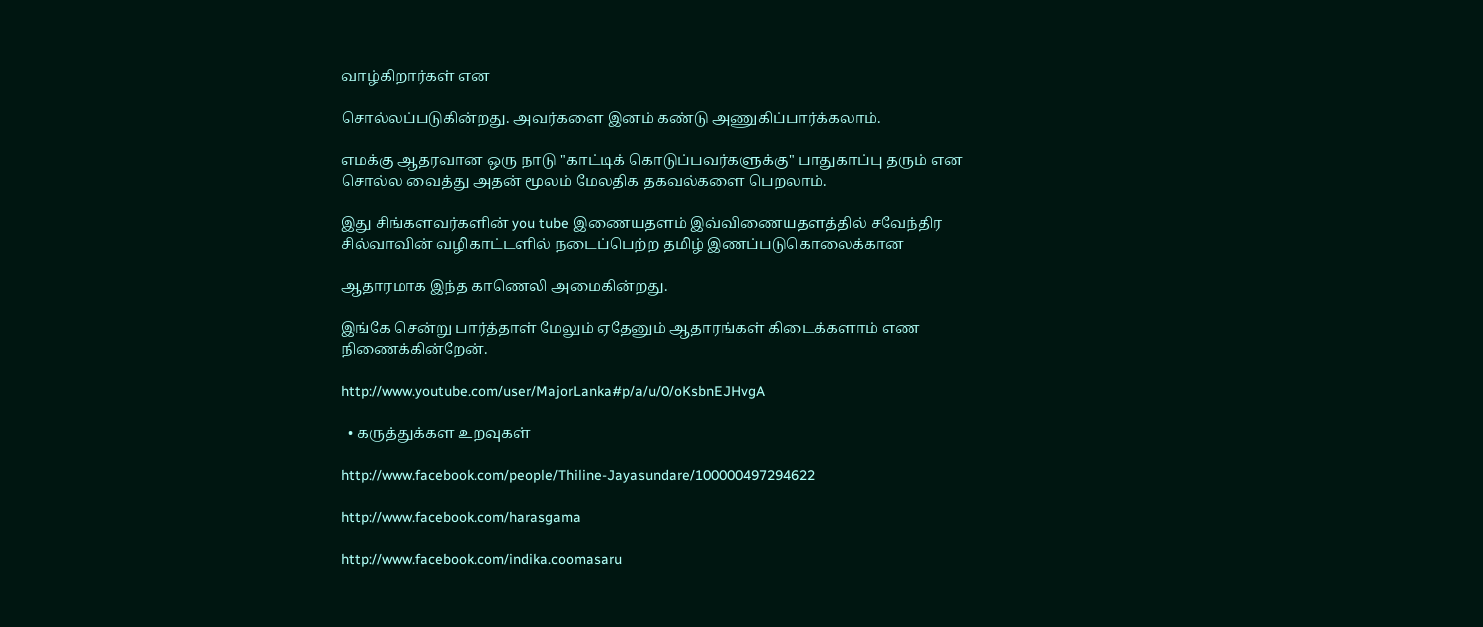வாழ்கிறார்கள் என

சொல்லப்படுகின்றது. அவர்களை இனம் கண்டு அணுகிப்பார்க்கலாம்.

எமக்கு ஆதரவான ஒரு நாடு "காட்டிக் கொடுப்பவர்களுக்கு" பாதுகாப்பு தரும் என சொல்ல வைத்து அதன் மூலம் மேலதிக தகவல்களை பெறலாம்.

இது சிங்களவர்களின் you tube இணையதளம் இவ்விணையதளத்தில் சவேந்திர சில்வாவின் வழிகாட்டளில் நடைப்பெற்ற தமிழ் இணப்படுகொலைக்கான

ஆதாரமாக இந்த காணெலி அமைகின்றது.

இங்கே சென்று பார்த்தாள் மேலும் ஏதேனும் ஆதாரங்கள் கிடைக்களாம் எண நிணைக்கின்றேன்.

http://www.youtube.com/user/MajorLanka#p/a/u/0/oKsbnEJHvgA

  • கருத்துக்கள உறவுகள்

http://www.facebook.com/people/Thiline-Jayasundare/100000497294622

http://www.facebook.com/harasgama

http://www.facebook.com/indika.coomasaru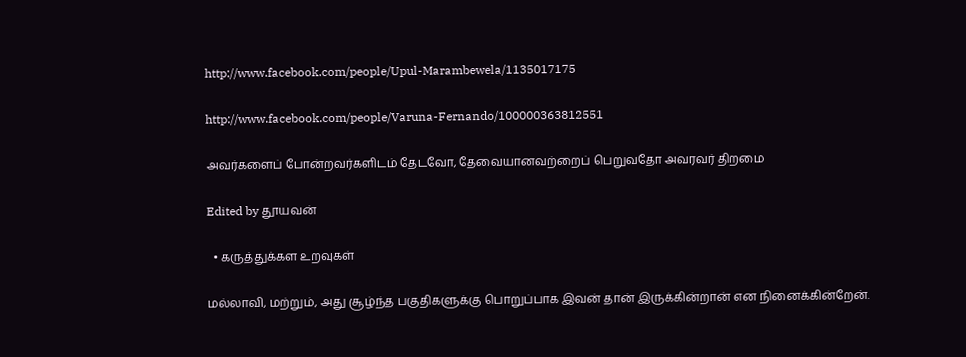http://www.facebook.com/people/Upul-Marambewela/1135017175

http://www.facebook.com/people/Varuna-Fernando/100000363812551

அவர்களைப் போன்றவர்களிடம் தேடவோ, தேவையானவற்றைப் பெறுவதோ அவரவர் திறமை

Edited by தூயவன்

  • கருத்துக்கள உறவுகள்

மல்லாவி, மற்றும், அது சூழ்ந்த பகுதிகளுக்கு பொறுப்பாக இவன் தான் இருக்கின்றான் என நினைக்கின்றேன்.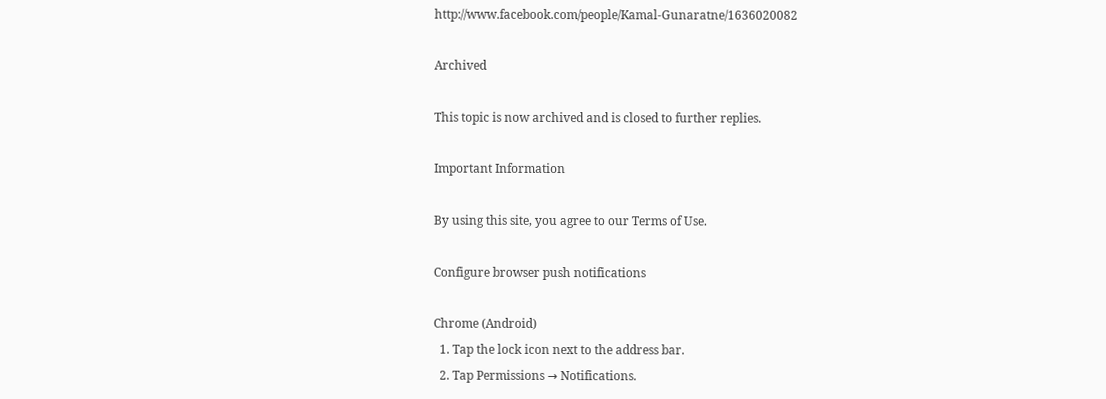http://www.facebook.com/people/Kamal-Gunaratne/1636020082

Archived

This topic is now archived and is closed to further replies.

Important Information

By using this site, you agree to our Terms of Use.

Configure browser push notifications

Chrome (Android)
  1. Tap the lock icon next to the address bar.
  2. Tap Permissions → Notifications.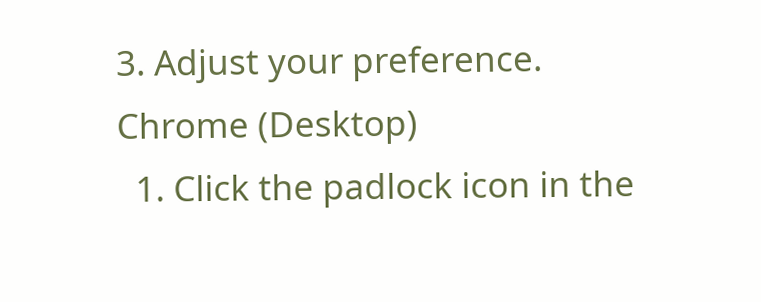3. Adjust your preference.
Chrome (Desktop)
  1. Click the padlock icon in the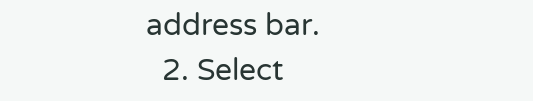address bar.
  2. Select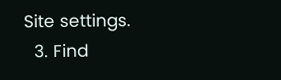Site settings.
  3. Find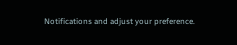Notifications and adjust your preference.